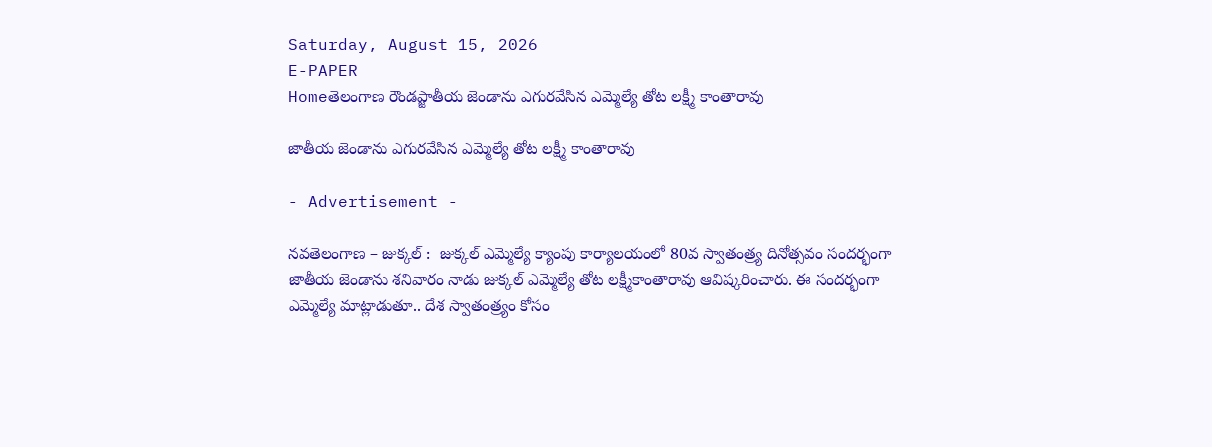Saturday, August 15, 2026
E-PAPER
Homeతెలంగాణ రౌండప్జాతీయ జెండాను ఎగురవేసిన ఎమ్మెల్యే తోట లక్ష్మీ కాంతారావు

జాతీయ జెండాను ఎగురవేసిన ఎమ్మెల్యే తోట లక్ష్మీ కాంతారావు

- Advertisement -

నవతెలంగాణ – జుక్కల్ :  జుక్కల్ ఎమ్మెల్యే క్యాంపు కార్యాలయంలో 80వ స్వాతంత్ర్య దినోత్సవం సందర్భంగా జాతీయ జెండాను శనివారం నాడు జుక్కల్ ఎమ్మెల్యే తోట లక్ష్మీకాంతారావు ఆవిష్కరించారు. ఈ సందర్భంగా ఎమ్మెల్యే మాట్లాడుతూ.. దేశ స్వాతంత్ర్యం కోసం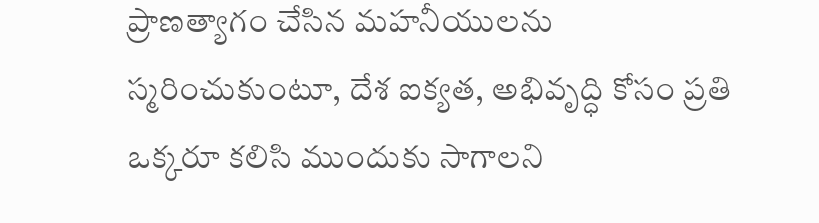ప్రాణత్యాగం చేసిన మహనీయులను స్మరించుకుంటూ, దేశ ఐక్యత, అభివృద్ధి కోసం ప్రతి ఒక్కరూ కలిసి ముందుకు సాగాలని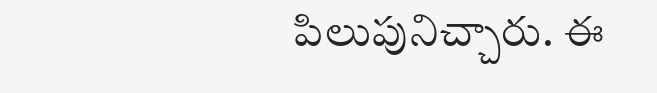పిలుపునిచ్చారు. ఈ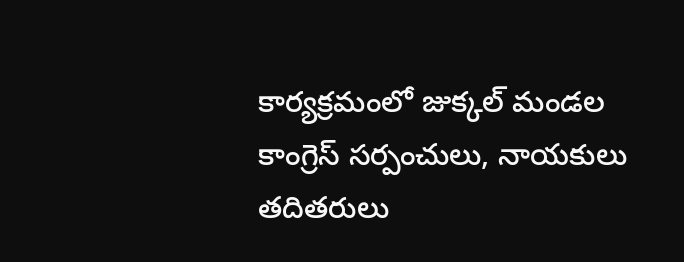కార్యక్రమంలో జుక్కల్ మండల కాంగ్రెస్ సర్పంచులు, నాయకులు తదితరులు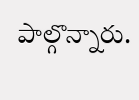పాల్గొన్నారు.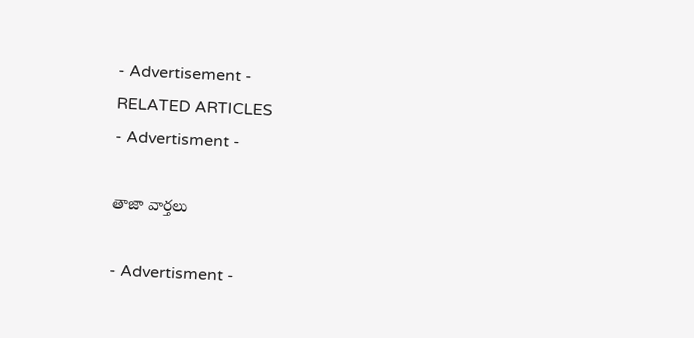- Advertisement -
RELATED ARTICLES
- Advertisment -

తాజా వార్తలు

- Advertisment -